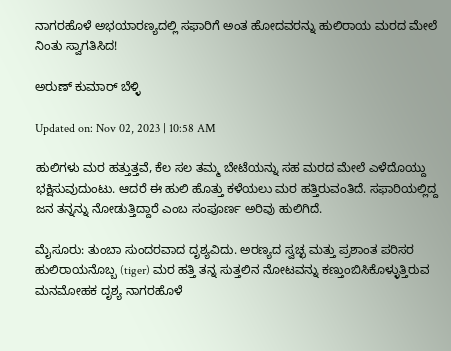ನಾಗರಹೊಳೆ ಅಭಯಾರಣ್ಯದಲ್ಲಿ ಸಫಾರಿಗೆ ಅಂತ ಹೋದವರನ್ನು ಹುಲಿರಾಯ ಮರದ ಮೇಲೆ ನಿಂತು ಸ್ವಾಗತಿಸಿದ!

ಅರುಣ್ ಕುಮಾರ್ ಬೆಳ್ಳಿ

Updated on: Nov 02, 2023 | 10:58 AM

ಹುಲಿಗಳು ಮರ ಹತ್ತುತ್ತವೆ, ಕೆಲ ಸಲ ತಮ್ಮ ಬೇಟೆಯನ್ನು ಸಹ ಮರದ ಮೇಲೆ ಎಳೆದೊಯ್ದು ಭಕ್ಷಿಸುವುದುಂಟು. ಆದರೆ ಈ ಹುಲಿ ಹೊತ್ತು ಕಳೆಯಲು ಮರ ಹತ್ತಿರುವಂತಿದೆ. ಸಫಾರಿಯಲ್ಲಿದ್ದ ಜನ ತನ್ನನ್ನು ನೋಡುತ್ತಿದ್ದಾರೆ ಎಂಬ ಸಂಪೂರ್ಣ ಅರಿವು ಹುಲಿಗಿದೆ.

ಮೈಸೂರು: ತುಂಬಾ ಸುಂದರವಾದ ದೃಶ್ಯವಿದು. ಅರಣ್ಯದ ಸ್ವಚ್ಛ ಮತ್ತು ಪ್ರಶಾಂತ ಪರಿಸರ ಹುಲಿರಾಯನೊಬ್ಬ (tiger) ಮರ ಹತ್ತಿ ತನ್ನ ಸುತ್ತಲಿನ ನೋಟವನ್ನು ಕಣ್ತುಂಬಿಸಿಕೊಳ್ಳುತ್ತಿರುವ ಮನಮೋಹಕ ದೃಶ್ಯ ನಾಗರಹೊಳೆ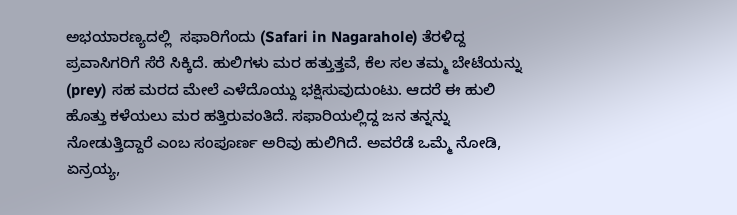ಅಭಯಾರಣ್ಯದಲ್ಲಿ  ಸಫಾರಿಗೆಂದು (Safari in Nagarahole) ತೆರಳಿದ್ದ ಪ್ರವಾಸಿಗರಿಗೆ ಸೆರೆ ಸಿಕ್ಕಿದೆ. ಹುಲಿಗಳು ಮರ ಹತ್ತುತ್ತವೆ, ಕೆಲ ಸಲ ತಮ್ಮ ಬೇಟೆಯನ್ನು (prey) ಸಹ ಮರದ ಮೇಲೆ ಎಳೆದೊಯ್ದು ಭಕ್ಷಿಸುವುದುಂಟು. ಆದರೆ ಈ ಹುಲಿ ಹೊತ್ತು ಕಳೆಯಲು ಮರ ಹತ್ತಿರುವಂತಿದೆ. ಸಫಾರಿಯಲ್ಲಿದ್ದ ಜನ ತನ್ನನ್ನು ನೋಡುತ್ತಿದ್ದಾರೆ ಎಂಬ ಸಂಪೂರ್ಣ ಅರಿವು ಹುಲಿಗಿದೆ. ಅವರೆಡೆ ಒಮ್ಮೆ ನೋಡಿ, ಏನ್ರಯ್ಯ,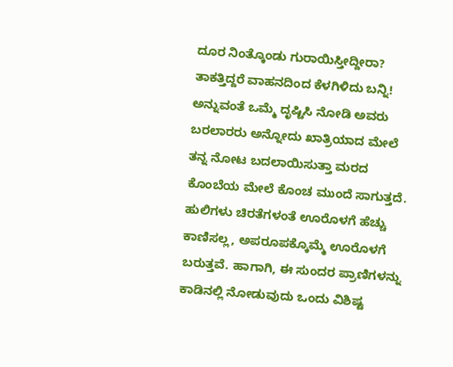ದೂರ ನಿಂತ್ಕೊಂಡು ಗುರಾಯಿಸ್ತೀದ್ದೀರಾ? ತಾಕತ್ತಿದ್ದರೆ ವಾಹನದಿಂದ ಕೆಳಗಿಳಿದು ಬನ್ನಿ! ಅನ್ನುವಂತೆ ಒಮ್ಮೆ ದೃಷ್ಟಿಸಿ ನೋಡಿ ಅವರು ಬರಲಾರರು ಅನ್ನೋದು ಖಾತ್ರಿಯಾದ ಮೇಲೆ ತನ್ನ ನೋಟ ಬದಲಾಯಿಸುತ್ತಾ ಮರದ ಕೊಂಬೆಯ ಮೇಲೆ ಕೊಂಚ ಮುಂದೆ ಸಾಗುತ್ತದೆ. ಹುಲಿಗಳು ಚಿರತೆಗಳಂತೆ ಊರೊಳಗೆ ಹೆಚ್ಚು ಕಾಣಿಸಲ್ಲ, ಅಪರೂಪಕ್ಕೊಮ್ಮೆ ಊರೊಳಗೆ ಬರುತ್ತವೆ. ಹಾಗಾಗಿ, ಈ ಸುಂದರ ಪ್ರಾಣಿಗಳನ್ನು ಕಾಡಿನಲ್ಲಿ ನೋಡುವುದು ಒಂದು ವಿಶಿಷ್ಟ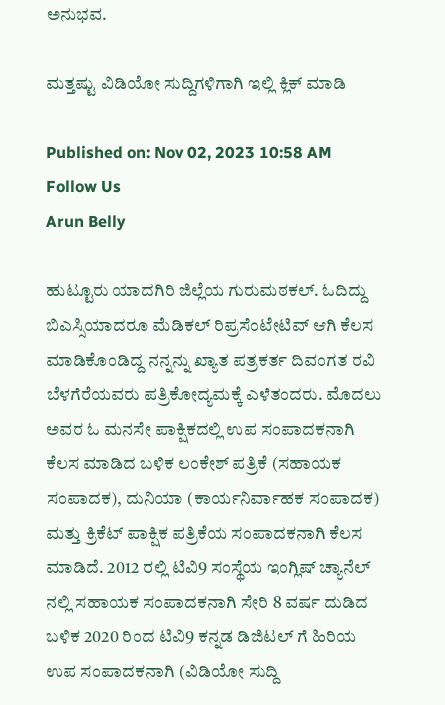ಅನುಭವ.

ಮತ್ತಷ್ಟು ವಿಡಿಯೋ ಸುದ್ದಿಗಳಿಗಾಗಿ ಇಲ್ಲಿ ಕ್ಲಿಕ್ ಮಾಡಿ

Published on: Nov 02, 2023 10:58 AM
Follow Us
Arun Belly

ಹುಟ್ಟೂರು ಯಾದಗಿರಿ ಜಿಲ್ಲೆಯ ಗುರುಮಠಕಲ್. ಓದಿದ್ದು ಬಿಎಸ್ಸಿಯಾದರೂ ಮೆಡಿಕಲ್ ರಿಪ್ರಸೆಂಟೇಟಿವ್ ಆಗಿ ಕೆಲಸ ಮಾಡಿಕೊಂಡಿದ್ದ ನನ್ನನ್ನು ಖ್ಯಾತ ಪತ್ರಕರ್ತ ದಿವಂಗತ ರವಿ ಬೆಳಗೆರೆಯವರು ಪತ್ರಿಕೋದ್ಯಮಕ್ಕೆ ಎಳೆತಂದರು. ಮೊದಲು ಅವರ ಓ ಮನಸೇ ಪಾಕ್ಷಿಕದಲ್ಲಿ ಉಪ ಸಂಪಾದಕನಾಗಿ ಕೆಲಸ ಮಾಡಿದ ಬಳಿಕ ಲಂಕೇಶ್ ಪತ್ರಿಕೆ (ಸಹಾಯಕ ಸಂಪಾದಕ), ದುನಿಯಾ (ಕಾರ್ಯನಿರ್ವಾಹಕ ಸಂಪಾದಕ) ಮತ್ತು ಕ್ರಿಕೆಟ್ ಪಾಕ್ಷಿಕ ಪತ್ರಿಕೆಯ ಸಂಪಾದಕನಾಗಿ ಕೆಲಸ ಮಾಡಿದೆ. 2012 ರಲ್ಲಿ ಟಿವಿ9 ಸಂಸ್ಥೆಯ ಇಂಗ್ಲಿಷ್ ಚ್ಯಾನೆಲ್ ನಲ್ಲಿ ಸಹಾಯಕ ಸಂಪಾದಕನಾಗಿ ಸೇರಿ 8 ವರ್ಷ ದುಡಿದ ಬಳಿಕ 2020 ರಿಂದ ಟಿವಿ9 ಕನ್ನಡ ಡಿಜಿಟಲ್ ಗೆ ಹಿರಿಯ ಉಪ ಸಂಪಾದಕನಾಗಿ (ವಿಡಿಯೋ ಸುದ್ದಿ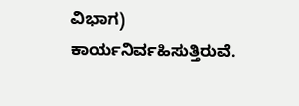ವಿಭಾಗ) ಕಾರ್ಯನಿರ್ವಹಿಸುತ್ತಿರುವೆ.